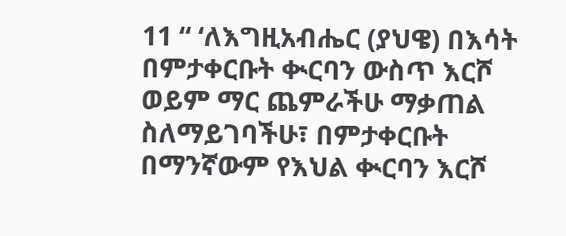11 “ ‘ለእግዚአብሔር (ያህዌ) በእሳት በምታቀርቡት ቊርባን ውስጥ እርሾ ወይም ማር ጨምራችሁ ማቃጠል ስለማይገባችሁ፣ በምታቀርቡት በማንኛውም የእህል ቊርባን እርሾ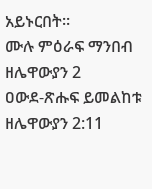አይኑርበት።
ሙሉ ምዕራፍ ማንበብ ዘሌዋውያን 2
ዐውደ-ጽሑፍ ይመልከቱ ዘሌዋውያን 2:11